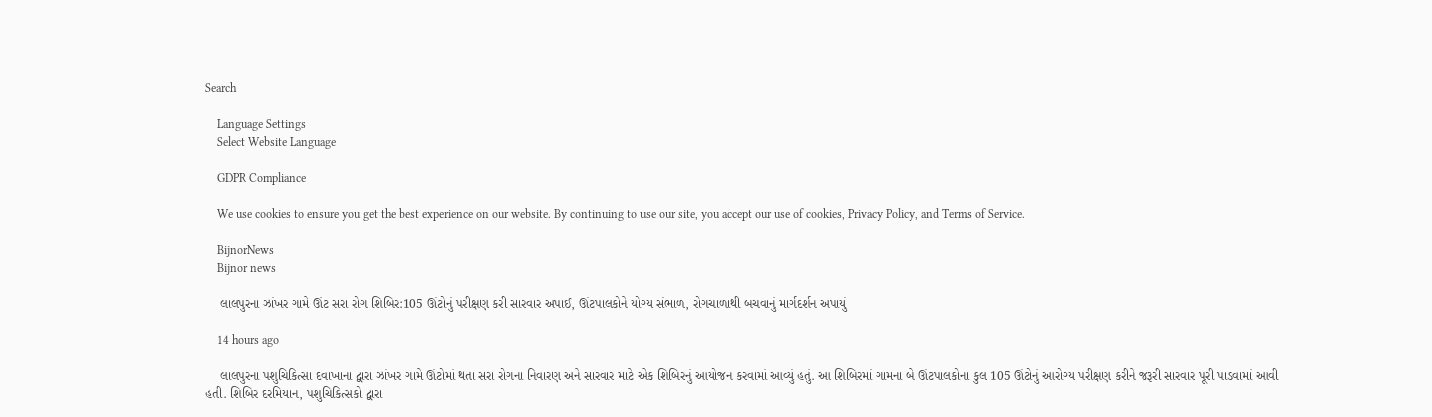Search

    Language Settings
    Select Website Language

    GDPR Compliance

    We use cookies to ensure you get the best experience on our website. By continuing to use our site, you accept our use of cookies, Privacy Policy, and Terms of Service.

    BijnorNews
    Bijnor news

    લાલપુરના ઝાંખર ગામે ઊંટ સરા રોગ શિબિર:105 ઊંટોનું પરીક્ષણ કરી સારવાર અપાઈ, ઊંટપાલકોને યોગ્ય સંભાળ, રોગચાળાથી બચવાનું માર્ગદર્શન અપાયું

    14 hours ago

    લાલપુરના પશુચિકિત્સા દવાખાના દ્વારા ઝાંખર ગામે ઊંટોમાં થતા સરા રોગના નિવારણ અને સારવાર માટે એક શિબિરનું આયોજન કરવામાં આવ્યું હતું. આ શિબિરમાં ગામના બે ઊંટપાલકોના કુલ 105 ઊંટોનું આરોગ્ય પરીક્ષણ કરીને જરૂરી સારવાર પૂરી પાડવામાં આવી હતી. શિબિર દરમિયાન, પશુચિકિત્સકો દ્વારા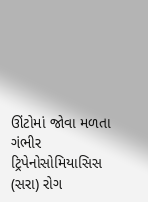ઊંટોમાં જોવા મળતા ગંભીર ટ્રિપેનોસોમિયાસિસ (સરા) રોગ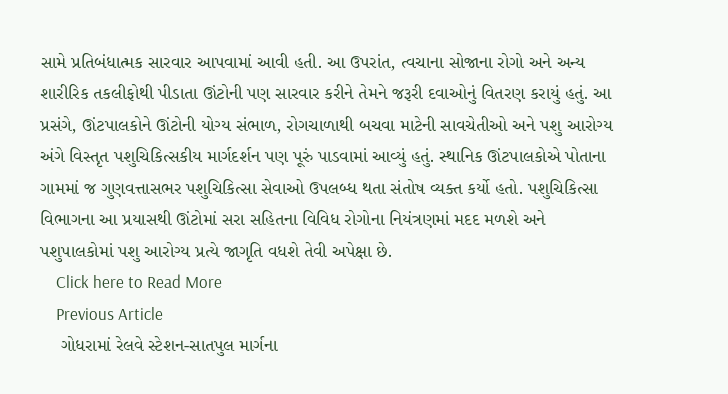સામે પ્રતિબંધાત્મક સારવાર આપવામાં આવી હતી. આ ઉપરાંત, ત્વચાના સોજાના રોગો અને અન્ય શારીરિક તકલીફોથી પીડાતા ઊંટોની પણ સારવાર કરીને તેમને જરૂરી દવાઓનું વિતરણ કરાયું હતું. આ પ્રસંગે, ઊંટપાલકોને ઊંટોની યોગ્ય સંભાળ, રોગચાળાથી બચવા માટેની સાવચેતીઓ અને પશુ આરોગ્ય અંગે વિસ્તૃત પશુચિકિત્સકીય માર્ગદર્શન પણ પૂરું પાડવામાં આવ્યું હતું. સ્થાનિક ઊંટપાલકોએ પોતાના ગામમાં જ ગુણવત્તાસભર પશુચિકિત્સા સેવાઓ ઉપલબ્ધ થતા સંતોષ વ્યક્ત કર્યો હતો. પશુચિકિત્સા વિભાગના આ પ્રયાસથી ઊંટોમાં સરા સહિતના વિવિધ રોગોના નિયંત્રણમાં મદદ મળશે અને પશુપાલકોમાં પશુ આરોગ્ય પ્રત્યે જાગૃતિ વધશે તેવી અપેક્ષા છે.
    Click here to Read More
    Previous Article
    ગોધરામાં રેલવે સ્ટેશન-સાતપુલ માર્ગના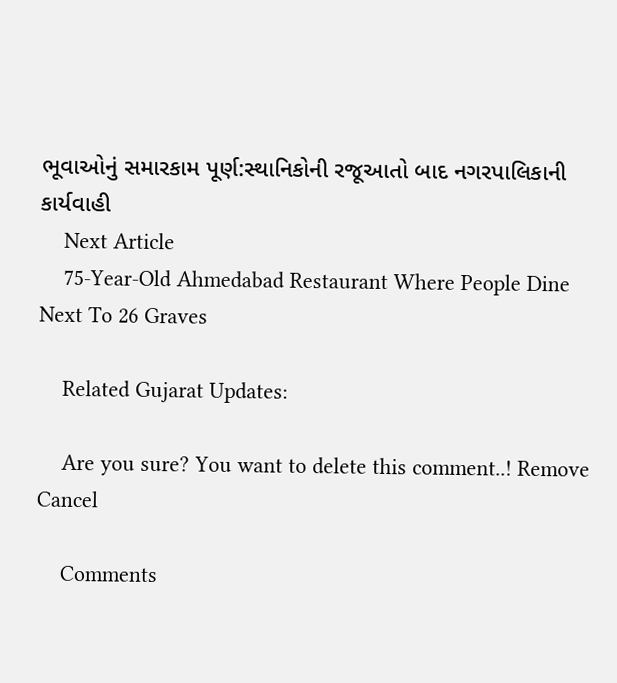ભૂવાઓનું સમારકામ પૂર્ણ:સ્થાનિકોની રજૂઆતો બાદ નગરપાલિકાની કાર્યવાહી
    Next Article
    75-Year-Old Ahmedabad Restaurant Where People Dine Next To 26 Graves

    Related Gujarat Updates:

    Are you sure? You want to delete this comment..! Remove Cancel

    Comments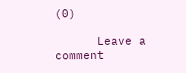(0)

      Leave a comment